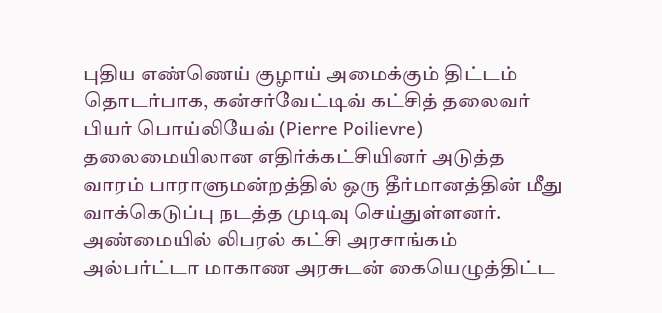புதிய எண்ணெய் குழாய் அமைக்கும் திட்டம் தொடர்பாக, கன்சர்வேட்டிவ் கட்சித் தலைவர் பியர் பொய்லியேவ் (Pierre Poilievre) தலைமையிலான எதிர்க்கட்சியினர் அடுத்த வாரம் பாராளுமன்றத்தில் ஒரு தீர்மானத்தின் மீது வாக்கெடுப்பு நடத்த முடிவு செய்துள்ளனர்.
அண்மையில் லிபரல் கட்சி அரசாங்கம் அல்பர்ட்டா மாகாண அரசுடன் கையெழுத்திட்ட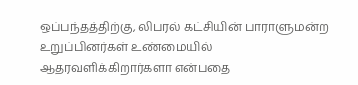ஒப்பந்தத்திற்கு, லிபரல் கட்சியின் பாராளுமன்ற உறுப்பினர்கள் உண்மையில் ஆதரவளிக்கிறார்களா என்பதை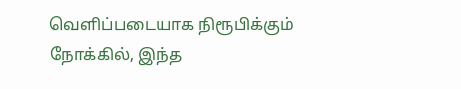வெளிப்படையாக நிரூபிக்கும் நோக்கில், இந்த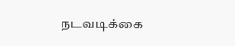நடவடிக்கை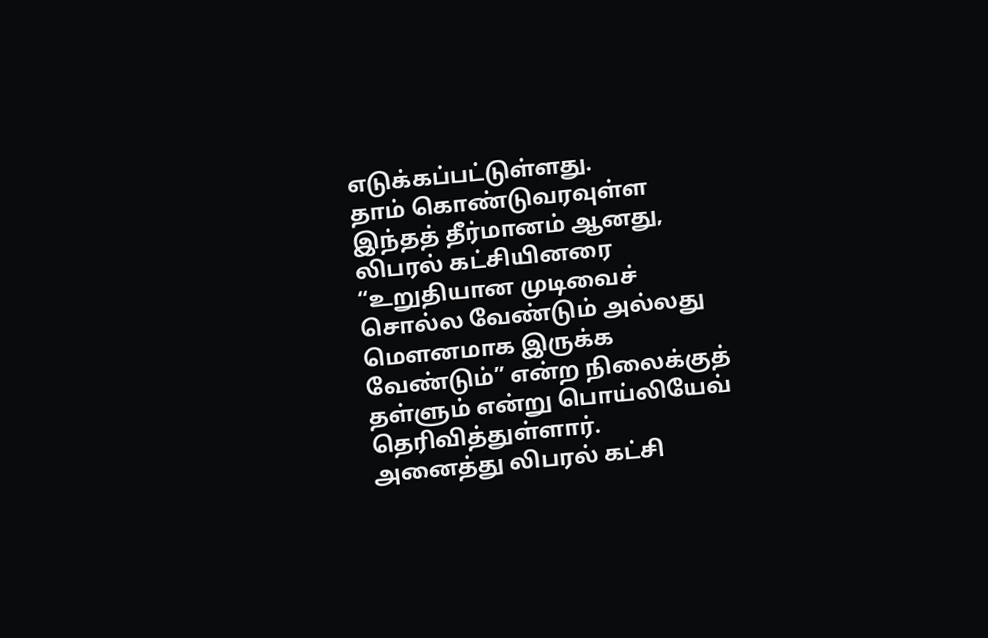எடுக்கப்பட்டுள்ளது.
தாம் கொண்டுவரவுள்ள இந்தத் தீர்மானம் ஆனது, லிபரல் கட்சியினரை “உறுதியான முடிவைச் சொல்ல வேண்டும் அல்லது மௌனமாக இருக்க வேண்டும்” என்ற நிலைக்குத் தள்ளும் என்று பொய்லியேவ் தெரிவித்துள்ளார்.
அனைத்து லிபரல் கட்சி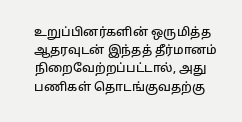உறுப்பினர்களின் ஒருமித்த ஆதரவுடன் இந்தத் தீர்மானம் நிறைவேற்றப்பட்டால், அது பணிகள் தொடங்குவதற்கு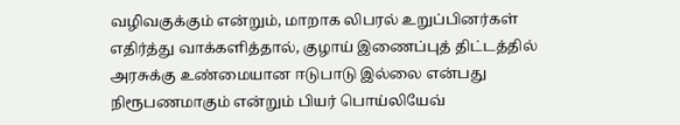வழிவகுக்கும் என்றும், மாறாக லிபரல் உறுப்பினர்கள் எதிர்த்து வாக்களித்தால், குழாய் இணைப்புத் திட்டத்தில் அரசுக்கு உண்மையான ஈடுபாடு இல்லை என்பது நிரூபணமாகும் என்றும் பியர் பொய்லியேவ்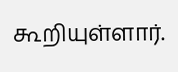கூறியுள்ளார்.